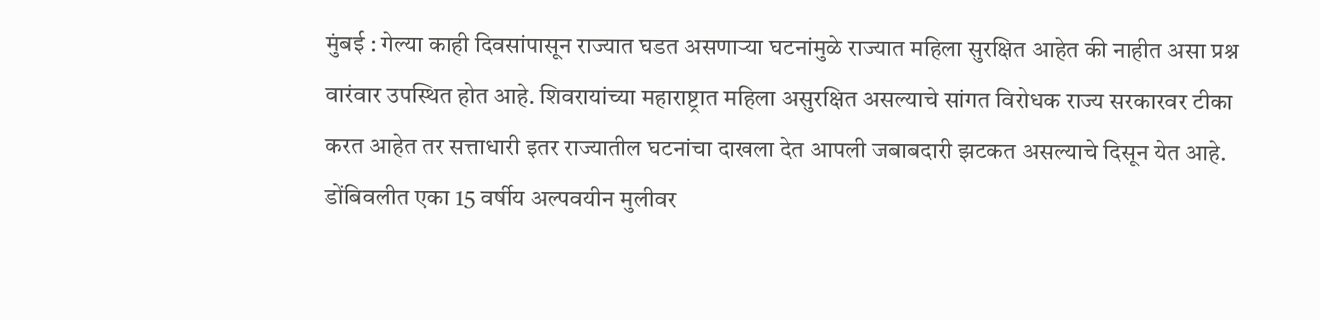मुंबई : गेल्या काही दिवसांपासून राज्यात घडत असणाऱ्या घटनांमुळे राज्यात महिला सुरक्षित आहेत की नाहीत असा प्रश्न वारंवार उपस्थित होत आहे. शिवरायांच्या महाराष्ट्रात महिला असुरक्षित असल्याचे सांगत विरोधक राज्य सरकारवर टीका करत आहेत तर सत्ताधारी इतर राज्यातील घटनांचा दाखला देत आपली जबाबदारी झटकत असल्याचे दिसून येत आहे.
डोंबिवलीत एका 15 वर्षीय अल्पवयीन मुलीवर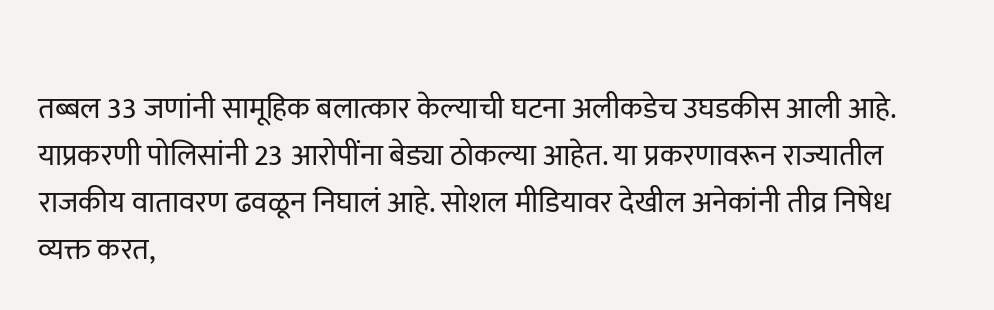तब्बल 33 जणांनी सामूहिक बलात्कार केल्याची घटना अलीकडेच उघडकीस आली आहे. याप्रकरणी पोलिसांनी 23 आरोपींना बेड्या ठोकल्या आहेत. या प्रकरणावरून राज्यातील राजकीय वातावरण ढवळून निघालं आहे. सोशल मीडियावर देखील अनेकांनी तीव्र निषेध व्यक्त करत,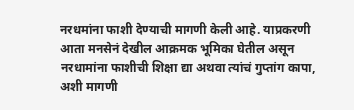नरधमांना फाशी देण्याची मागणी केली आहे. याप्रकरणी आता मनसेनं देखील आक्रमक भूमिका घेतील असून नरधामांना फाशीची शिक्षा द्या अथवा त्यांचं गुप्तांग कापा, अशी मागणी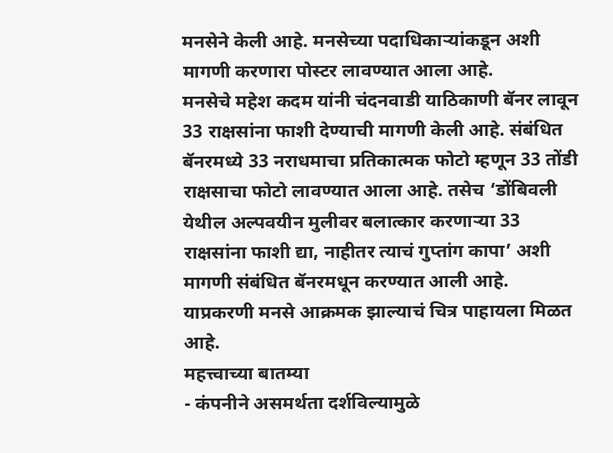मनसेने केली आहे. मनसेच्या पदाधिकाऱ्यांकडून अशी मागणी करणारा पोस्टर लावण्यात आला आहे.
मनसेचे महेश कदम यांनी चंदनवाडी याठिकाणी बॅनर लावून 33 राक्षसांना फाशी देण्याची मागणी केली आहे. संबंधित बॅनरमध्ये 33 नराधमाचा प्रतिकात्मक फोटो म्हणून 33 तोंडी राक्षसाचा फोटो लावण्यात आला आहे. तसेच ‘डोंबिवली येथील अल्पवयीन मुलीवर बलात्कार करणाऱ्या 33 राक्षसांना फाशी द्या, नाहीतर त्याचं गुप्तांग कापा’ अशी मागणी संबंधित बॅनरमधून करण्यात आली आहे. याप्रकरणी मनसे आक्रमक झाल्याचं चित्र पाहायला मिळत आहे.
महत्त्वाच्या बातम्या
- कंपनीने असमर्थता दर्शविल्यामुळे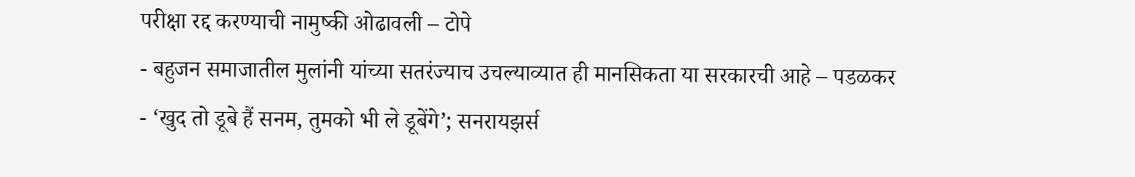परीक्षा रद्द करण्याची नामुष्की ओढावली – टोपे
- बहुजन समाजातील मुलांनी यांच्या सतरंज्याच उचल्याव्यात ही मानसिकता या सरकारची आहे – पडळकर
- ‘खुद तो डूबे हैं सनम, तुमको भी ले डूबेंगे’; सनरायझर्स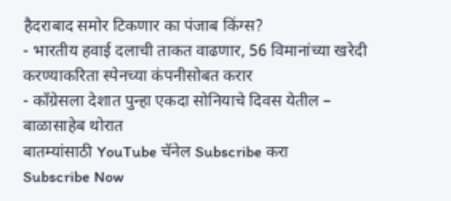हैदराबाद समोर टिकणार का पंजाब किंग्स?
- भारतीय हवाई दलाची ताकत वाढणार, 56 विमानांच्या खरेदी करण्याकरिता स्पेनच्या कंपनीसोबत करार
- काँग्रेसला देशात पुन्हा एकदा सोनियाचे दिवस येतील – बाळासाहेब थोरात
बातम्यांसाठी YouTube चॅनेल Subscribe करा
Subscribe Now